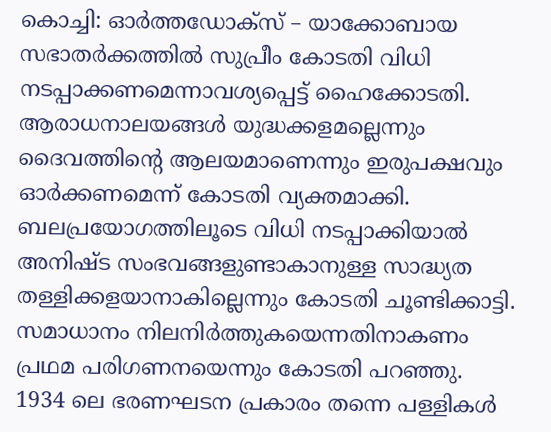കൊച്ചി: ഓർത്തഡോക്സ് – യാക്കോബായ സഭാതർക്കത്തിൽ സുപ്രീം കോടതി വിധി നടപ്പാക്കണമെന്നാവശ്യപ്പെട്ട് ഹൈക്കോടതി. ആരാധനാലയങ്ങൾ യുദ്ധക്കളമല്ലെന്നും ദൈവത്തിന്റെ ആലയമാണെന്നും ഇരുപക്ഷവും ഓർക്കണമെന്ന് കോടതി വ്യക്തമാക്കി. ബലപ്രയോഗത്തിലൂടെ വിധി നടപ്പാക്കിയാൽ അനിഷ്ട സംഭവങ്ങളുണ്ടാകാനുള്ള സാദ്ധ്യത തള്ളിക്കളയാനാകില്ലെന്നും കോടതി ചൂണ്ടിക്കാട്ടി. സമാധാനം നിലനിർത്തുകയെന്നതിനാകണം പ്രഥമ പരിഗണനയെന്നും കോടതി പറഞ്ഞു.
1934 ലെ ഭരണഘടന പ്രകാരം തന്നെ പള്ളികൾ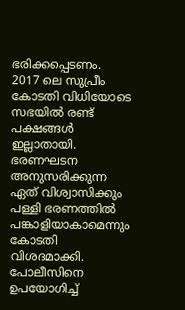ഭരിക്കപ്പെടണം. 2017 ലെ സുപ്രീം കോടതി വിധിയോടെ സഭയിൽ രണ്ട് പക്ഷങ്ങൾ ഇല്ലാതായി. ഭരണഘടന അനുസരിക്കുന്ന ഏത് വിശ്വാസിക്കും പള്ളി ഭരണത്തിൽ പങ്കാളിയാകാമെന്നും കോടതി വിശദമാക്കി. പോലീസിനെ ഉപയോഗിച്ച്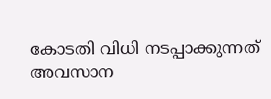കോടതി വിധി നടപ്പാക്കുന്നത് അവസാന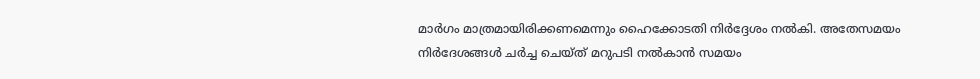മാർഗം മാത്രമായിരിക്കണമെന്നും ഹൈക്കോടതി നിർദ്ദേശം നൽകി. അതേസമയം നിർദേശങ്ങൾ ചർച്ച ചെയ്ത് മറുപടി നൽകാൻ സമയം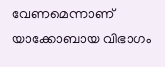വേണമെന്നാണ് യാക്കോബായ വിഭാഗം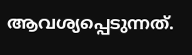ആവശ്യപ്പെടുന്നത്.